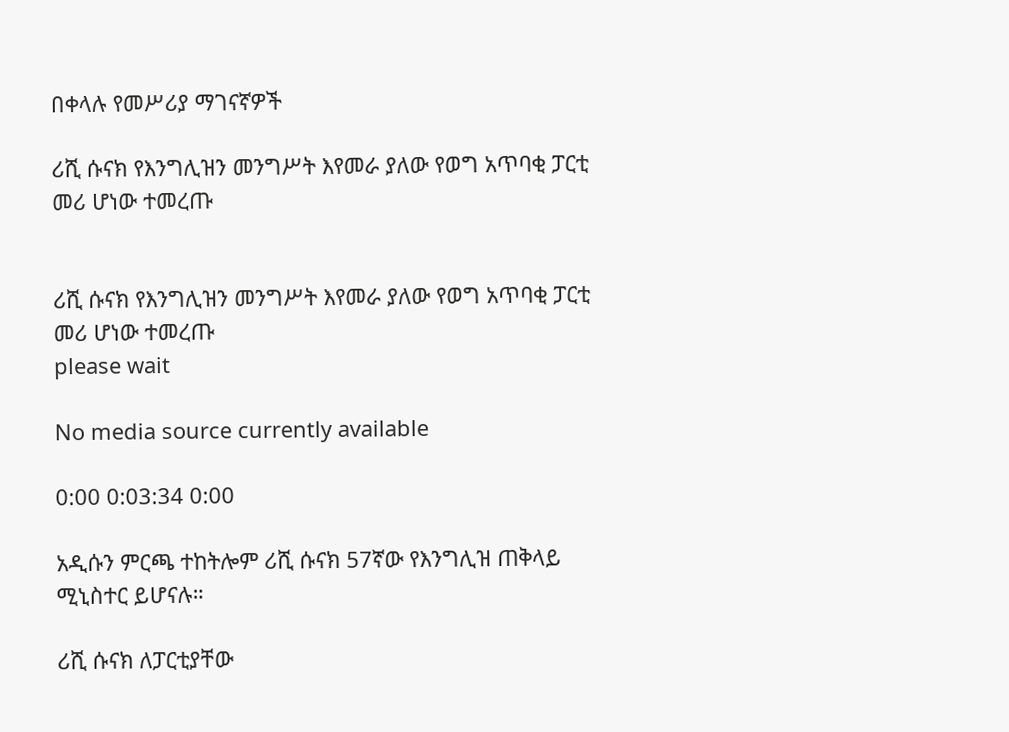በቀላሉ የመሥሪያ ማገናኛዎች

ሪሺ ሱናክ የእንግሊዝን መንግሥት እየመራ ያለው የወግ አጥባቂ ፓርቲ መሪ ሆነው ተመረጡ


ሪሺ ሱናክ የእንግሊዝን መንግሥት እየመራ ያለው የወግ አጥባቂ ፓርቲ መሪ ሆነው ተመረጡ
please wait

No media source currently available

0:00 0:03:34 0:00

አዲሱን ምርጫ ተከትሎም ሪሺ ሱናክ 57ኛው የእንግሊዝ ጠቅላይ ሚኒስተር ይሆናሉ።

ሪሺ ሱናክ ለፓርቲያቸው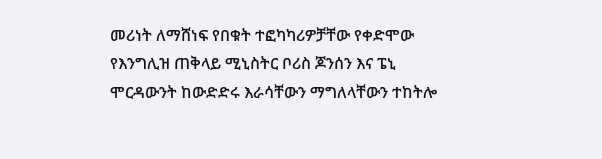መሪነት ለማሸነፍ የበቁት ተፎካካሪዎቻቸው የቀድሞው የእንግሊዝ ጠቅላይ ሚኒስትር ቦሪስ ጆንሰን እና ፔኒ ሞርዳውንት ከውድድሩ እራሳቸውን ማግለላቸውን ተከትሎ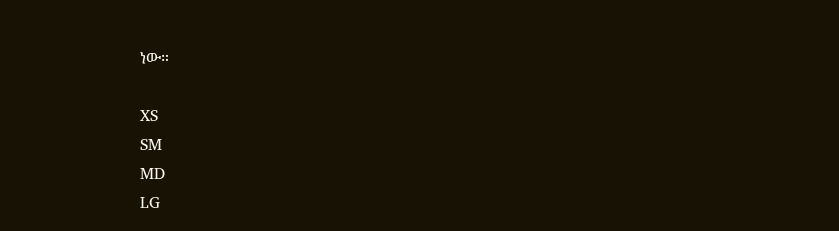ነው።

XS
SM
MD
LG